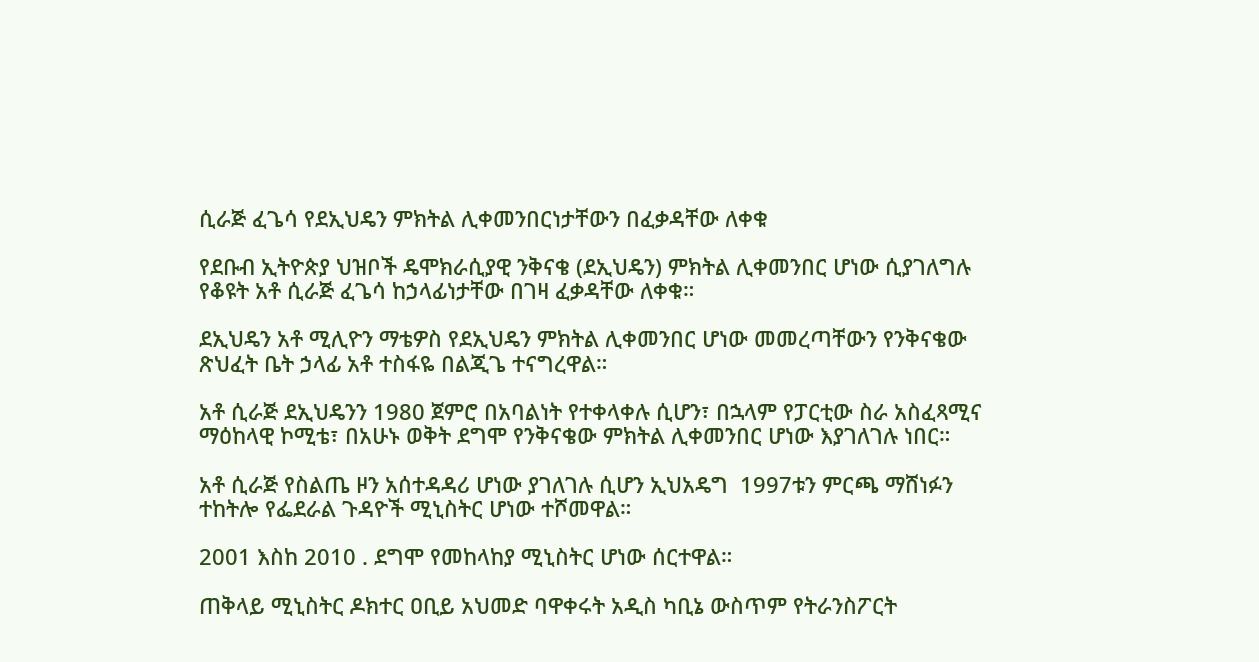ሲራጅ ፈጌሳ የደኢህዴን ምክትል ሊቀመንበርነታቸውን በፈቃዳቸው ለቀቁ

የደቡብ ኢትዮጵያ ህዝቦች ዴሞክራሲያዊ ንቅናቄ (ደኢህዴን) ምክትል ሊቀመንበር ሆነው ሲያገለግሉ የቆዩት አቶ ሲራጅ ፈጌሳ ከኃላፊነታቸው በገዛ ፈቃዳቸው ለቀቁ።

ደኢህዴን አቶ ሚሊዮን ማቴዎስ የደኢህዴን ምክትል ሊቀመንበር ሆነው መመረጣቸውን የንቅናቄው ጽህፈት ቤት ኃላፊ አቶ ተስፋዬ በልጂጌ ተናግረዋል።

አቶ ሲራጅ ደኢህዴንን 1980 ጀምሮ በአባልነት የተቀላቀሉ ሲሆን፣ በኋላም የፓርቲው ስራ አስፈጻሚና ማዕከላዊ ኮሚቴ፣ በአሁኑ ወቅት ደግሞ የንቅናቄው ምክትል ሊቀመንበር ሆነው እያገለገሉ ነበር።

አቶ ሲራጅ የስልጤ ዞን አሰተዳዳሪ ሆነው ያገለገሉ ሲሆን ኢህአዴግ  1997ቱን ምርጫ ማሸነፉን ተከትሎ የፌደራል ጉዳዮች ሚኒስትር ሆነው ተሾመዋል።

2001 እስከ 2010 . ደግሞ የመከላከያ ሚኒስትር ሆነው ሰርተዋል።

ጠቅላይ ሚኒስትር ዶክተር ዐቢይ አህመድ ባዋቀሩት አዲስ ካቢኔ ውስጥም የትራንስፖርት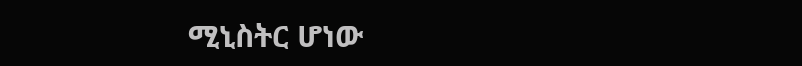ሚኒስትር ሆነው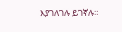እያገለገሉ ይገኛሉ።